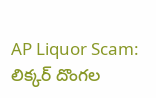AP Liquor Scam: లిక్కర్‌ దొంగల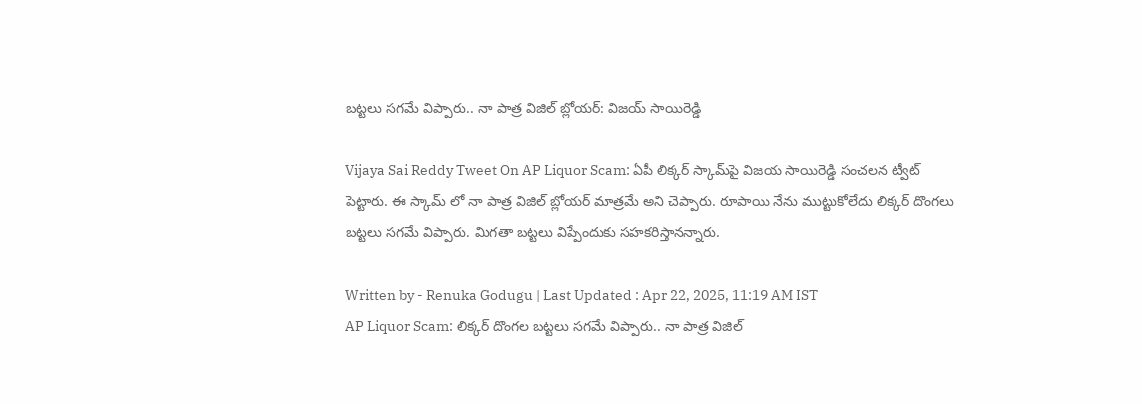బట్టలు సగమే విప్పారు.. నా పాత్ర విజిల్‌ బ్లోయర్‌: విజయ్‌ సాయిరెడ్డి

Vijaya Sai Reddy Tweet On AP Liquor Scam: ఏపీ లిక్కర్ స్కామ్‌పై విజయ సాయిరెడ్డి సంచలన ట్వీట్‌ పెట్టారు. ఈ స్కామ్ లో నా పాత్ర విజిల్ బ్లోయర్‌ మాత్రమే అని చెప్పారు. రూపాయి నేను ముట్టుకోలేదు లిక్కర్ దొంగలు బట్టలు సగమే విప్పారు. మిగతా బట్టలు విప్పేందుకు సహకరిస్తానన్నారు.

Written by - Renuka Godugu | Last Updated : Apr 22, 2025, 11:19 AM IST
AP Liquor Scam: లిక్కర్‌ దొంగల బట్టలు సగమే విప్పారు.. నా పాత్ర విజిల్‌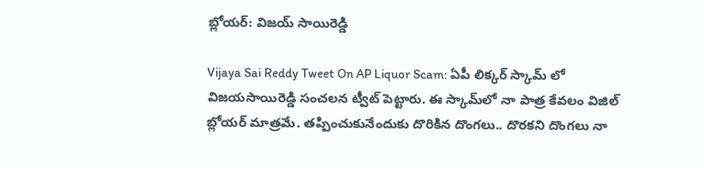బ్లోయర్‌: విజయ్‌ సాయిరెడ్డి

Vijaya Sai Reddy Tweet On AP Liquor Scam: ఏపీ లిక్కర్ స్కామ్ లో విజయసాయిరెడ్డి సంచలన ట్వీట్‌ పెట్టారు. ఈ స్కామ్‌లో నా పాత్ర కేవలం విజిల్‌ బ్లోయర్ మాత్రమే. తప్పించుకునేందుకు దొరికిన దొంగలు.. దొరకని దొంగలు నా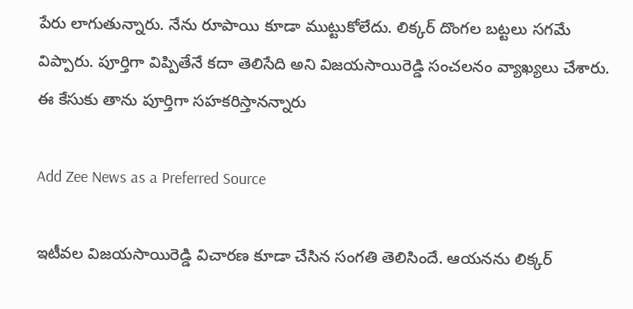పేరు లాగుతున్నారు. నేను రూపాయి కూడా ముట్టుకోలేదు. లిక్కర్ దొంగల బట్టలు సగమే విప్పారు. పూర్తిగా విప్పితేనే కదా తెలిసేది అని విజయసాయిరెడ్డి సంచలనం వ్యాఖ్యలు చేశారు. ఈ కేసుకు తాను పూర్తిగా సహకరిస్తానన్నారు

Add Zee News as a Preferred Source

ఇటీవల విజయసాయిరెడ్డి విచారణ కూడా చేసిన సంగతి తెలిసిందే. ఆయనను లిక్కర్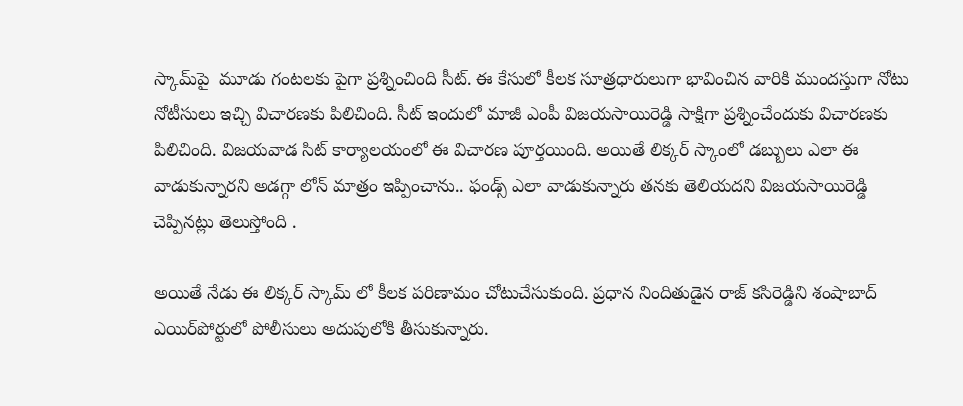స్కామ్‌పై  మూడు గంటలకు పైగా ప్రశ్నించింది సీట్‌. ఈ కేసులో కీలక సూత్రధారులుగా భావించిన వారికి ముందస్తుగా నోటు నోటీసులు ఇచ్చి విచారణకు పిలిచింది. సీట్ ఇందులో మాజీ ఎంపీ విజయసాయిరెడ్డి సాక్షిగా ప్రశ్నించేందుకు విచారణకు పిలిచింది. విజయవాడ సిట్ కార్యాలయంలో ఈ విచారణ పూర్తయింది. అయితే లిక్కర్ స్కాంలో డబ్బులు ఎలా ఈ వాడుకున్నారని అడగ్గా లోన్ మాత్రం ఇప్పించాను.. ఫండ్స్ ఎలా వాడుకున్నారు తనకు తెలియదని విజయసాయిరెడ్డి చెప్పినట్లు తెలుస్తోంది .

అయితే నేడు ఈ లిక్కర్ స్కామ్ లో కీలక పరిణామం చోటుచేసుకుంది. ప్రధాన నిందితుడైన రాజ్ కసిరెడ్డిని శంషాబాద్ ఎయిర్‌పోర్టులో పోలీసులు అదుపులోకి తీసుకున్నారు.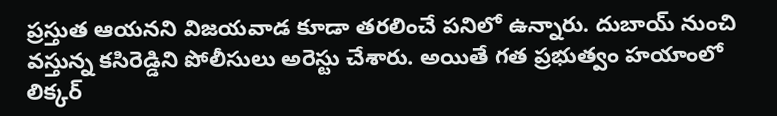ప్రస్తుత ఆయనని విజయవాడ కూడా తరలించే పనిలో ఉన్నారు. దుబాయ్ నుంచి వస్తున్న కసిరెడ్డిని పోలీసులు అరెస్టు చేశారు. అయితే గత ప్రభుత్వం హయాంలో లిక్కర్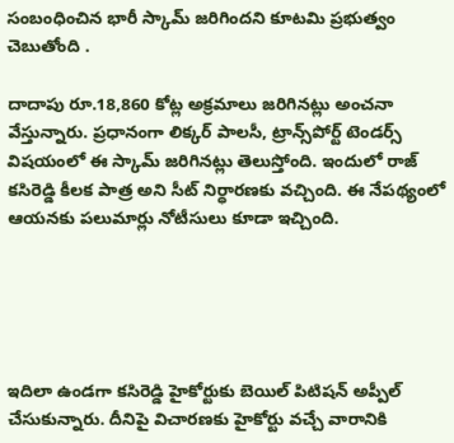సంబంధించిన భారీ స్కామ్ జరిగిందని కూటమి ప్రభుత్వం చెబుతోంది .

దాదాపు రూ.18,860 కోట్ల అక్రమాలు జరిగినట్లు అంచనా వేస్తున్నారు. ప్రధానంగా లిక్కర్ పాలసీ, ట్రాన్స్‌పోర్ట్ టెండర్స్ విషయంలో ఈ స్కామ్ జరిగినట్లు తెలుస్తోంది. ఇందులో రాజ్ కసిరెడ్డి కీలక పాత్ర అని సీట్ నిర్ధారణకు వచ్చింది. ఈ నేపథ్యంలో ఆయనకు పలుమార్లు నోటీసులు కూడా ఇచ్చింది.





ఇదిలా ఉండగా కసిరెడ్డి హైకోర్టుకు బెయిల్ పిటిషన్ అప్పీల్ చేసుకున్నారు. దీనిపై విచారణకు హైకోర్టు వచ్చే వారానికి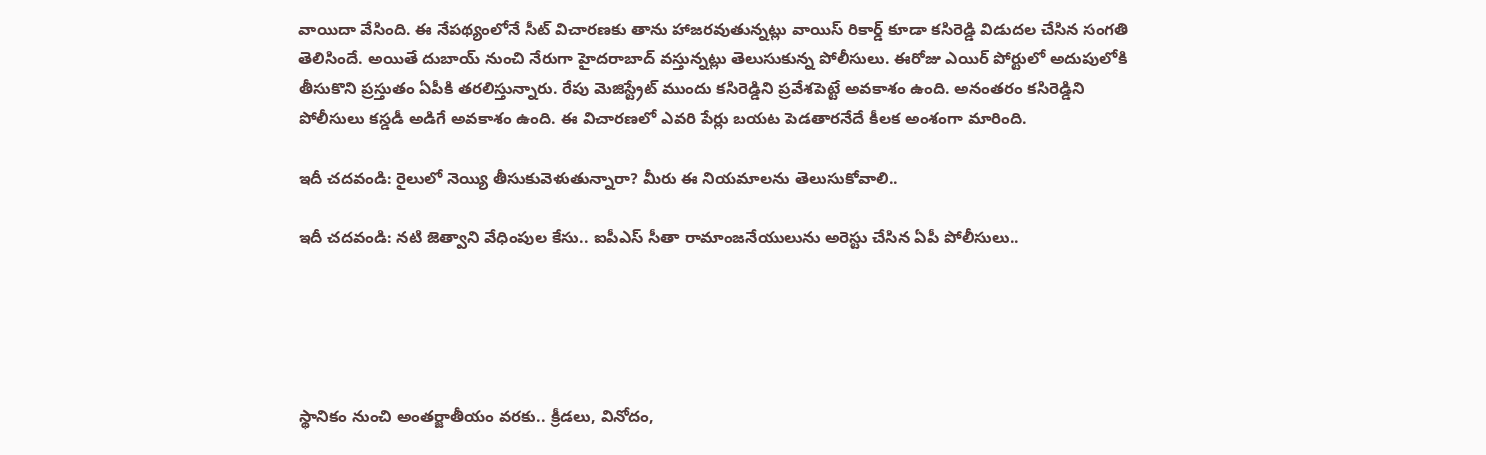వాయిదా వేసింది. ఈ నేపథ్యంలోనే సీట్ విచారణకు తాను హాజరవుతున్నట్లు వాయిస్ రికార్డ్ కూడా కసిరెడ్డి విడుదల చేసిన సంగతి తెలిసిందే. అయితే దుబాయ్ నుంచి నేరుగా హైదరాబాద్ వస్తున్నట్లు తెలుసుకున్న పోలీసులు. ఈరోజు ఎయిర్‌ పోర్టులో అదుపులోకి తీసుకొని ప్రస్తుతం ఏపీకి తరలిస్తున్నారు. రేపు మెజిస్ట్రేట్ ముందు కసిరెడ్డిని ప్రవేశపెట్టే అవకాశం ఉంది. అనంతరం కసిరెడ్డిని పోలీసులు కస్డడీ అడిగే అవకాశం ఉంది. ఈ విచారణలో ఎవరి పేర్లు బయట పెడతారనేదే కీలక అంశంగా మారింది.

ఇదీ చదవండి: రైలులో నెయ్యి తీసుకువెళుతున్నారా? మీరు ఈ నియమాలను తెలుసుకోవాలి..

ఇదీ చదవండి: నటి జెత్వాని వేధింపుల కేసు.. ఐపీఎస్‌ సీతా రామాంజనేయులును అరెస్టు చేసిన ఏపీ పోలీసులు..





స్థానికం నుంచి అంతర్జాతీయం వరకు.. క్రీడలు, వినోదం,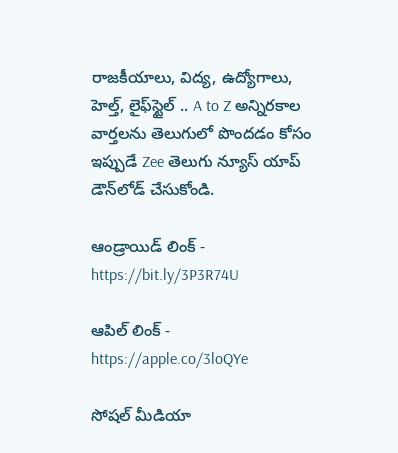రాజకీయాలు, విద్య, ఉద్యోగాలు, హెల్త్, లైఫ్‌స్టైల్ .. A to Z అన్నిరకాల వార్తలను తెలుగులో పొందడం కోసం ఇప్పుడే Zee తెలుగు న్యూస్ యాప్ డౌన్‌లోడ్ చేసుకోండి.

ఆండ్రాయిడ్ లింక్ - https://bit.ly/3P3R74U

ఆపిల్ లింక్ - https://apple.co/3loQYe

సోషల్ మీడియా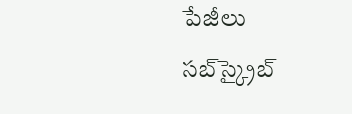పేజీలు సబ్‌స్క్రైబ్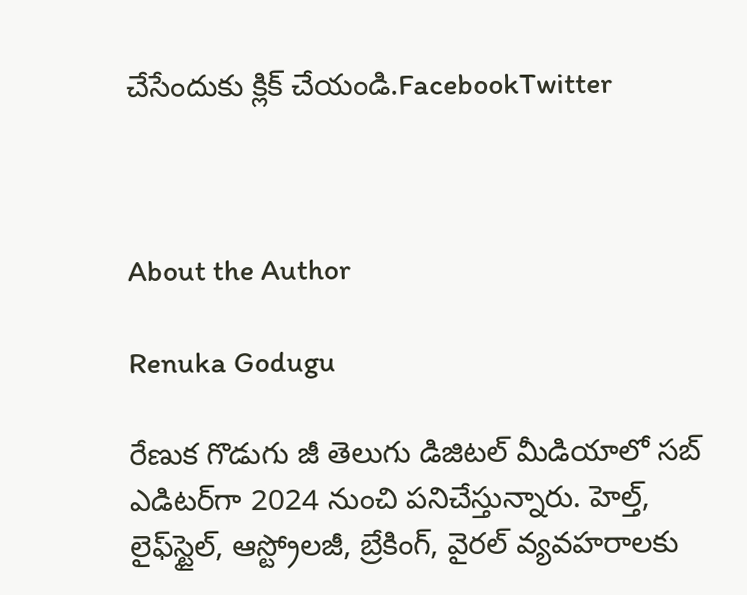చేసేందుకు క్లిక్ చేయండి.FacebookTwitter



About the Author

Renuka Godugu

రేణుక గొడుగు జీ తెలుగు డిజిటల్ మీడియాలో సబ్ ఎడిటర్‌గా 2024 నుంచి పనిచేస్తున్నారు. హెల్త్‌, లైఫ్‌స్టైల్‌, ఆస్ట్రోలజీ, బ్రేకింగ్, వైరల్‌ వ్యవహరాలకు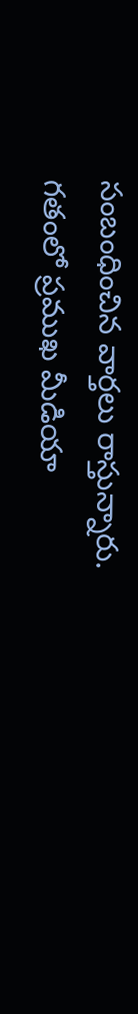సంబంధించిన వార్తలు రాస్తున్నారు. గతంలో ప్రముఖ మీడియా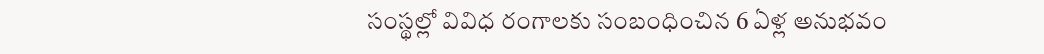సంస్థల్లో వివిధ రంగాలకు సంబంధించిన 6 ఏళ్ల అనుభవం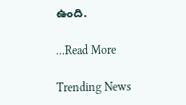ఉంది.

...Read More

Trending News